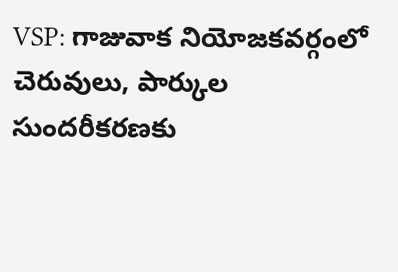VSP: గాజువాక నియోజకవర్గంలో చెరువులు, పార్కుల సుందరీకరణకు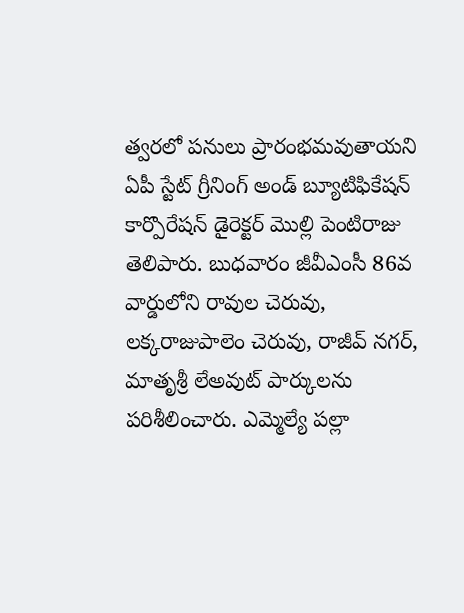త్వరలో పనులు ప్రారంభమవుతాయని ఏపీ స్టేట్ గ్రీనింగ్ అండ్ బ్యూటిఫికేషన్ కార్పొరేషన్ డైరెక్టర్ మొల్లి పెంటిరాజు తెలిపారు. బుధవారం జీవీఎంసీ 86వ వార్డులోని రావుల చెరువు, లక్కరాజుపాలెం చెరువు, రాజీవ్ నగర్, మాతృశ్రీ లేఅవుట్ పార్కులను పరిశీలించారు. ఎమ్మెల్యే పల్లా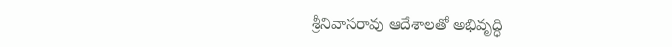శ్రీనివాసరావు ఆదేశాలతో అభివృద్ధి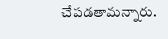చేపడతామన్నారు.